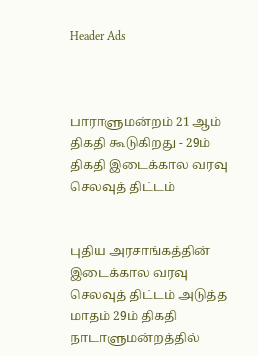Header Ads



பாராளுமன்றம் 21 ஆம் திகதி கூடுகிறது - 29ம் திகதி இடைக்கால வரவு செலவுத் திட்டம்


புதிய அரசாங்கத்தின் இடைக்கால வரவு செலவுத் திட்டம் அடுத்த மாதம் 29ம் திகதி நாடாளுமன்றத்தில்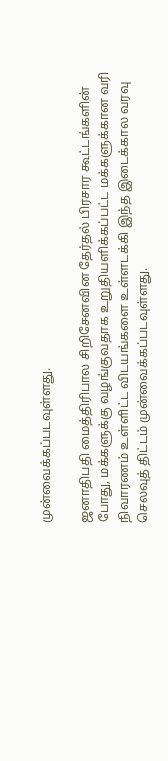முன்வைக்கப்படவுள்ளது.

ஜனாதிபதி மைத்திரிபால சிறிசேனவின தேர்தல் பிரசார கூட்டங்களின் போது, மக்களுக்கு வழங்குவதாக உறுதியளிக்கப்பட்ட மக்களுக்கான வரி நிவாரணம் உள்ளிட்ட விடயங்களை உள்ளடக்கி இந்த இடைக்கால வரவு செலவுத் திட்டம் முன்வைக்கப்படவுள்ளது.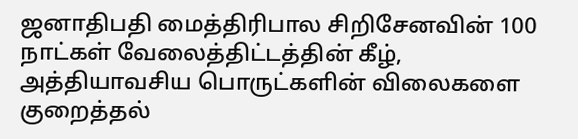ஜனாதிபதி மைத்திரிபால சிறிசேனவின் 100 நாட்கள் வேலைத்திட்டத்தின் கீழ், அத்தியாவசிய பொருட்களின் விலைகளை குறைத்தல்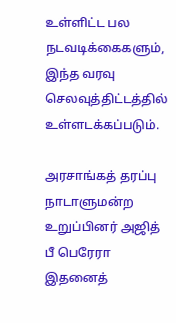உள்ளிட்ட பல நடவடிக்கைகளும், இந்த வரவு செலவுத்திட்டத்தில் உள்ளடக்கப்படும்.

அரசாங்கத் தரப்பு நாடாளுமன்ற உறுப்பினர் அஜித் பீ பெரேரா இதனைத்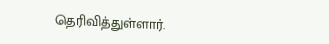தெரிவித்துள்ளார்.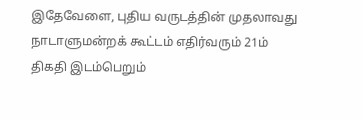இதேவேளை, புதிய வருடத்தின் முதலாவது நாடாளுமன்றக் கூட்டம் எதிர்வரும் 21ம் திகதி இடம்பெறும்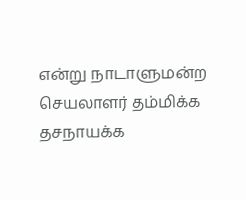என்று நாடாளுமன்ற செயலாளர் தம்மிக்க தசநாயக்க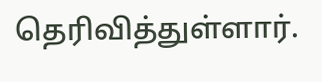தெரிவித்துள்ளார்.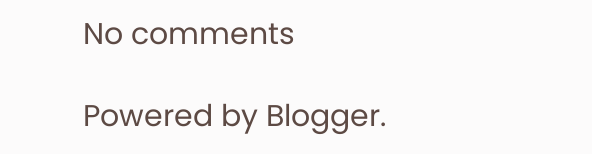No comments

Powered by Blogger.